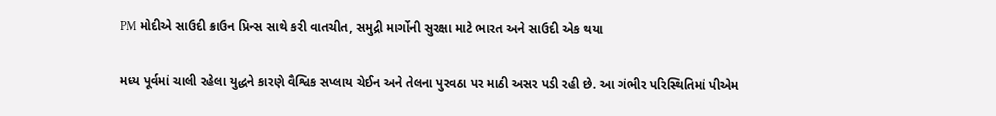PM મોદીએ સાઉદી ક્રાઉન પ્રિન્સ સાથે કરી વાતચીત, સમુદ્રી માર્ગોની સુરક્ષા માટે ભારત અને સાઉદી એક થયા

મધ્ય પૂર્વમાં ચાલી રહેલા યુદ્ધને કારણે વૈશ્વિક સપ્લાય ચેઈન અને તેલના પુરવઠા પર માઠી અસર પડી રહી છે. આ ગંભીર પરિસ્થિતિમાં પીએમ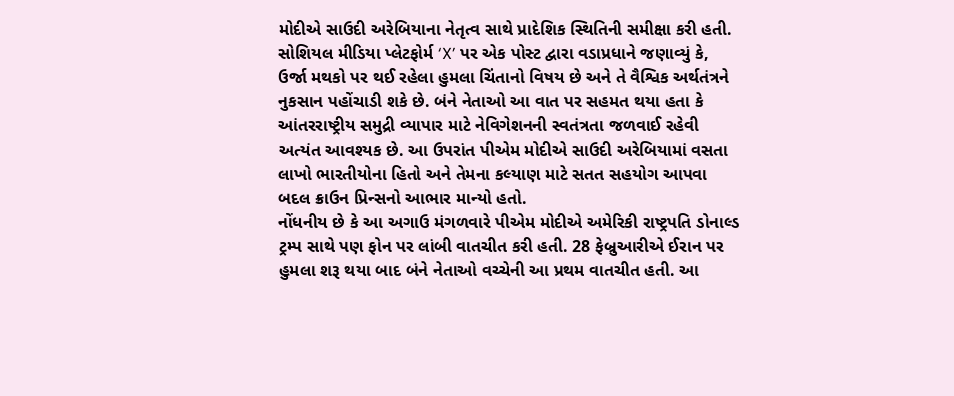મોદીએ સાઉદી અરેબિયાના નેતૃત્વ સાથે પ્રાદેશિક સ્થિતિની સમીક્ષા કરી હતી. સોશિયલ મીડિયા પ્લેટફોર્મ ‘X’ પર એક પોસ્ટ દ્વારા વડાપ્રધાને જણાવ્યું કે, ઉર્જા મથકો પર થઈ રહેલા હુમલા ચિંતાનો વિષય છે અને તે વૈશ્વિક અર્થતંત્રને નુકસાન પહોંચાડી શકે છે. બંને નેતાઓ આ વાત પર સહમત થયા હતા કે આંતરરાષ્ટ્રીય સમુદ્રી વ્યાપાર માટે નેવિગેશનની સ્વતંત્રતા જળવાઈ રહેવી અત્યંત આવશ્યક છે. આ ઉપરાંત પીએમ મોદીએ સાઉદી અરેબિયામાં વસતા લાખો ભારતીયોના હિતો અને તેમના કલ્યાણ માટે સતત સહયોગ આપવા બદલ ક્રાઉન પ્રિન્સનો આભાર માન્યો હતો.
નોંધનીય છે કે આ અગાઉ મંગળવારે પીએમ મોદીએ અમેરિકી રાષ્ટ્રપતિ ડોનાલ્ડ ટ્રમ્પ સાથે પણ ફોન પર લાંબી વાતચીત કરી હતી. 28 ફેબ્રુઆરીએ ઈરાન પર હુમલા શરૂ થયા બાદ બંને નેતાઓ વચ્ચેની આ પ્રથમ વાતચીત હતી. આ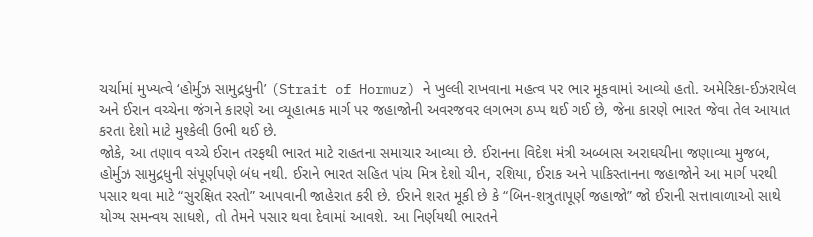ચર્ચામાં મુખ્યત્વે ‘હોર્મુઝ સામુદ્રધુની’ (Strait of Hormuz) ને ખુલ્લી રાખવાના મહત્વ પર ભાર મૂકવામાં આવ્યો હતો. અમેરિકા-ઈઝરાયેલ અને ઈરાન વચ્ચેના જંગને કારણે આ વ્યૂહાત્મક માર્ગ પર જહાજોની અવરજવર લગભગ ઠપ્પ થઈ ગઈ છે, જેના કારણે ભારત જેવા તેલ આયાત કરતા દેશો માટે મુશ્કેલી ઉભી થઈ છે.
જોકે, આ તણાવ વચ્ચે ઈરાન તરફથી ભારત માટે રાહતના સમાચાર આવ્યા છે. ઈરાનના વિદેશ મંત્રી અબ્બાસ અરાઘચીના જણાવ્યા મુજબ, હોર્મુઝ સામુદ્રધુની સંપૂર્ણપણે બંધ નથી. ઈરાને ભારત સહિત પાંચ મિત્ર દેશો ચીન, રશિયા, ઈરાક અને પાકિસ્તાનના જહાજોને આ માર્ગ પરથી પસાર થવા માટે “સુરક્ષિત રસ્તો” આપવાની જાહેરાત કરી છે. ઈરાને શરત મૂકી છે કે “બિન-શત્રુતાપૂર્ણ જહાજો” જો ઈરાની સત્તાવાળાઓ સાથે યોગ્ય સમન્વય સાધશે, તો તેમને પસાર થવા દેવામાં આવશે. આ નિર્ણયથી ભારતને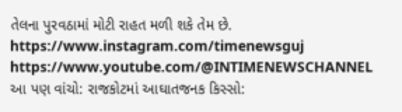તેલના પુરવઠામાં મોટી રાહત મળી શકે તેમ છે.
https://www.instagram.com/timenewsguj
https://www.youtube.com/@INTIMENEWSCHANNEL
આ પણ વાંચો: રાજકોટમાં આઘાતજનક કિસ્સો: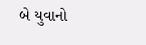બે યુવાનો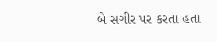બે સગીર પર કરતા હતા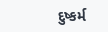દુષ્કર્મ